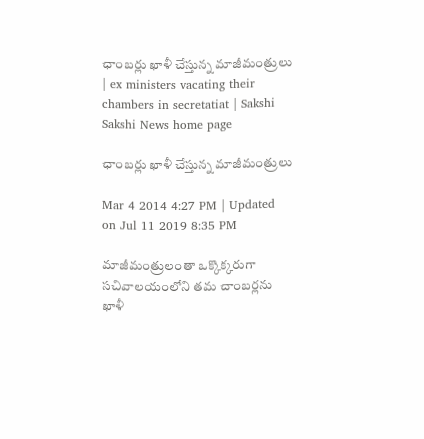ఛాంబర్లు ఖాళీ చేస్తున్న మాజీమంత్రులు | ex ministers vacating their chambers in secretatiat | Sakshi
Sakshi News home page

ఛాంబర్లు ఖాళీ చేస్తున్న మాజీమంత్రులు

Mar 4 2014 4:27 PM | Updated on Jul 11 2019 8:35 PM

మాజీమంత్రులంతా ఒక్కొక్కరుగా సచివాలయంలోని తమ చాంబర్లను ఖాళీ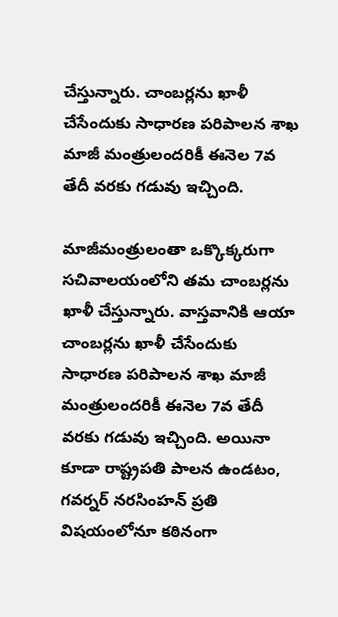చేస్తున్నారు. చాంబర్లను ఖాళీ చేసేందుకు సాధారణ పరిపాలన శాఖ మాజీ మంత్రులందరికీ ఈనెల 7వ తేదీ వరకు గడువు ఇచ్చింది.

మాజీమంత్రులంతా ఒక్కొక్కరుగా సచివాలయంలోని తమ చాంబర్లను ఖాళీ చేస్తున్నారు. వాస్తవానికి ఆయా చాంబర్లను ఖాళీ చేసేందుకు సాధారణ పరిపాలన శాఖ మాజీ మంత్రులందరికీ ఈనెల 7వ తేదీ వరకు గడువు ఇచ్చింది. అయినా కూడా రాష్ట్రపతి పాలన ఉండటం, గవర్నర్ నరసింహన్ ప్రతి విషయంలోనూ కఠినంగా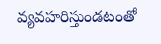వ్యవహరిస్తుండటంతో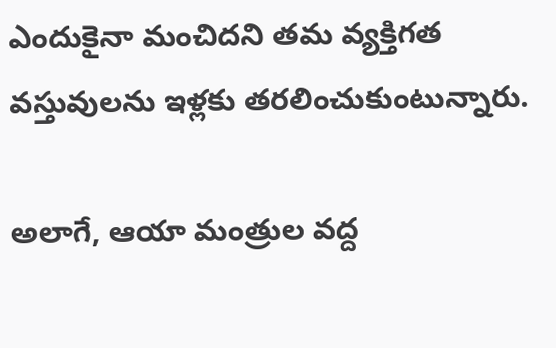ఎందుకైనా మంచిదని తమ వ్యక్తిగత వస్తువులను ఇళ్లకు తరలించుకుంటున్నారు.

అలాగే, ఆయా మంత్రుల వద్ద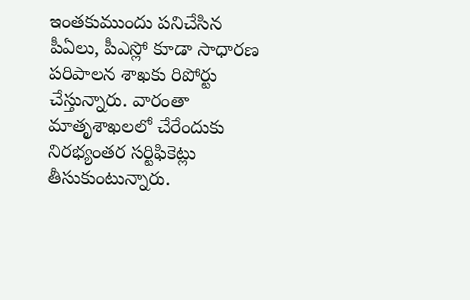ఇంతకుముందు పనిచేసిన పీఏలు, పీఎస్లో కూడా సాధారణ పరిపాలన శాఖకు రిపోర్టు చేస్తున్నారు. వారంతా మాతృశాఖలలో చేరేందుకు నిరభ్యంతర సర్టిఫికెట్లు తీసుకుంటున్నారు.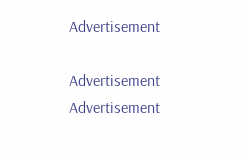Advertisement

Advertisement
Advertisement